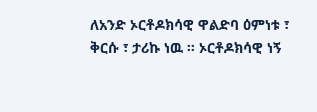ለአንድ ኦርቶዶክሳዊ ዋልድባ ዕምነቱ ፣ ቅርሱ ፣ ታሪኩ ነዉ ። ኦርቶዶክሳዊ ነኝ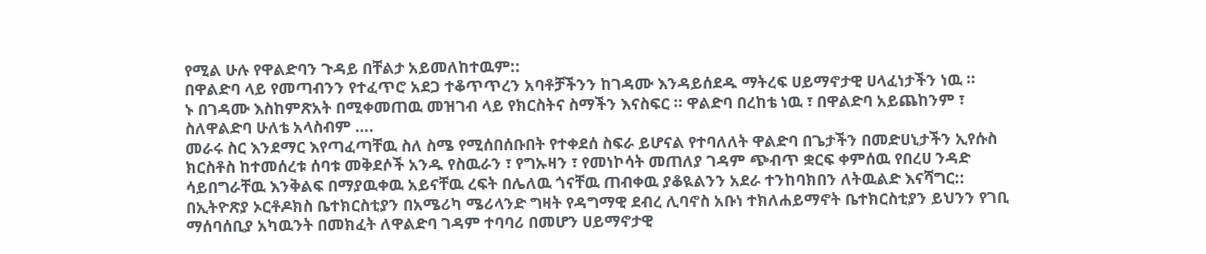የሚል ሁሉ የዋልድባን ጉዳይ በቸልታ አይመለከተዉም::
በዋልድባ ላይ የመጣብንን የተፈጥሮ አደጋ ተቆጥጥረን አባቶቻችንን ከገዳሙ እንዳይሰደዱ ማትረፍ ሀይማኖታዊ ሀላፈነታችን ነዉ ።
ኑ በገዳሙ እስከምጽአት በሚቀመጠዉ መዝገብ ላይ የክርስትና ስማችን እናስፍር ። ዋልድባ በረከቴ ነዉ ፣ በዋልድባ አይጨከንም ፣ ስለዋልድባ ሁለቴ አላስብም ….
መራሩ ስር እንደማር እየጣፈጣቸዉ ስለ ስሜ የሚሰበሰቡበት የተቀደሰ ስፍራ ይሆናል የተባለለት ዋልድባ በጌታችን በመድሀኒታችን ኢየሱስ ክርስቶስ ከተመሰረቱ ሰባቱ መቅደሶች አንዱ የስዉራን ፣ የግኡዛን ፣ የመነኮሳት መጠለያ ገዳም ጭብጥ ቋርፍ ቀምሰዉ የበረሀ ንዳድ ሳይበግራቸዉ እንቅልፍ በማያዉቀዉ አይናቸዉ ረፍት በሌለዉ ጎናቸዉ ጠብቀዉ ያቆዪልንን አደራ ተንከባክበን ለትዉልድ እናሻግር::
በኢትዮጽያ ኦርቶዶክስ ቤተክርስቲያን በአሜሪካ ሜሪላንድ ግዛት የዳግማዊ ደብረ ሊባኖስ አቡነ ተክለሐይማኖት ቤተክርስቲያን ይህንን የገቢ ማሰባሰቢያ አካዉንት በመክፈት ለዋልድባ ገዳም ተባባሪ በመሆን ሀይማኖታዊ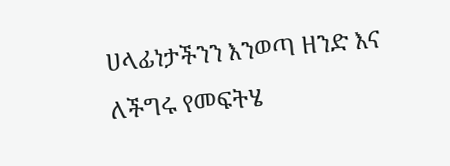ሀላፊነታችንን እንወጣ ዘንድ እና ለችግሩ የመፍትሄ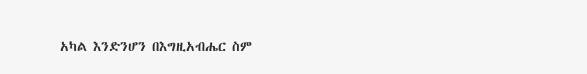አካል እንድንሆን በእግዚአብሔር ስም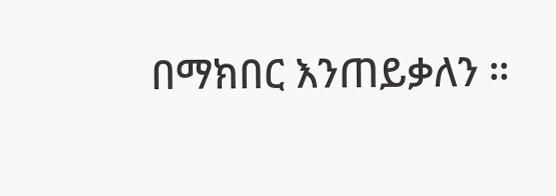በማክበር እንጠይቃለን ።